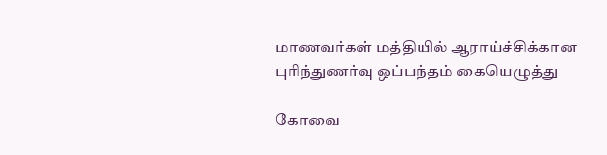மாணவர்கள் மத்தியில் ஆராய்ச்சிக்கான புரிந்துணர்வு ஒப்பந்தம் கையெழுத்து

கோவை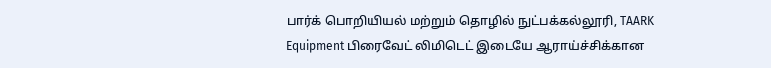பார்க் பொறியியல் மற்றும் தொழில் நுட்பக்கல்லூரி, TAARK Equipment பிரைவேட் லிமிடெட் இடையே ஆராய்ச்சிக்கான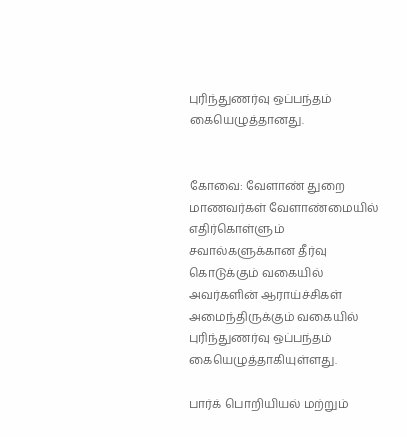புரிந்துணர்வு ஒப்பந்தம் கையெழுத்தானது.


கோவை: வேளாண் துறை மாணவர்கள் வேளாண்மையில் எதிர்கொள்ளும் சவால்களுக்கான தீர்வு கொடுக்கும் வகையில் அவர்களின் ஆராய்ச்சிகள் அமைந்திருக்கும் வகையில் புரிந்துணர்வு ஒப்பந்தம் கையெழுத்தாகியுள்ளது.

பார்க் பொறியியல் மற்றும்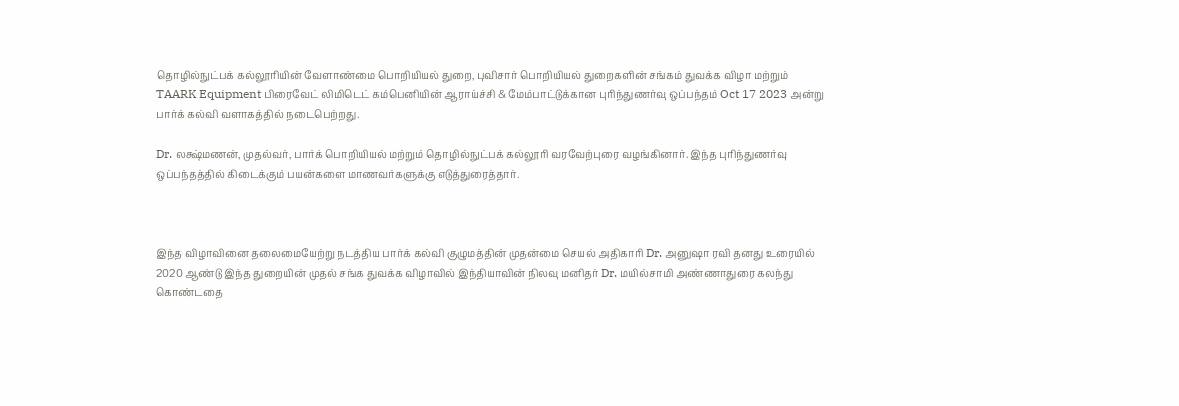தொழில்நுட்பக் கல்லூரியின் வேளாண்மை பொறியியல் துறை, புவிசார் பொறியியல் துறைகளின் சங்கம் துவக்க விழா மற்றும் TAARK Equipment பிரைவேட் லிமிடெட் கம்பெனியின் ஆராய்ச்சி & மேம்பாட்டுக்கான புரிந்துணர்வு ஒப்பந்தம் Oct 17 2023 அன்று பார்க் கல்வி வளாகத்தில் நடைபெற்றது.

Dr. லக்ஷ்மணன், முதல்வர், பார்க் பொறியியல் மற்றும் தொழில்நுட்பக் கல்லூரி வரவேற்புரை வழங்கினார். இந்த புரிந்துணர்வு ஒப்பந்தத்தில் கிடைக்கும் பயன்களை மாணவர்களுக்கு எடுத்துரைத்தார்.



இந்த விழாவினை தலைமையேற்று நடத்திய பார்க் கல்வி குழுமத்தின் முதன்மை செயல் அதிகாரி Dr. அனுஷா ரவி தனது உரையில் 2020 ஆண்டு இந்த துறையின் முதல் சங்க துவக்க விழாவில் இந்தியாவின் நிலவு மனிதர் Dr. மயில்சாமி அண்ணாதுரை கலந்து கொண்டதை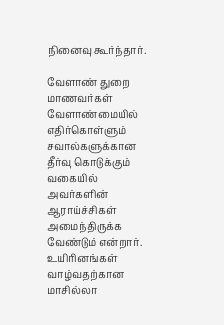நினைவு கூர்ந்தார்.

வேளாண் துறை மாணவர்கள் வேளாண்மையில் எதிர்கொள்ளும் சவால்களுக்கான தீர்வு கொடுக்கும் வகையில் அவர்களின் ஆராய்ச்சிகள் அமைந்திருக்க வேண்டும் என்றார். உயிரினங்கள் வாழ்வதற்கான மாசில்லா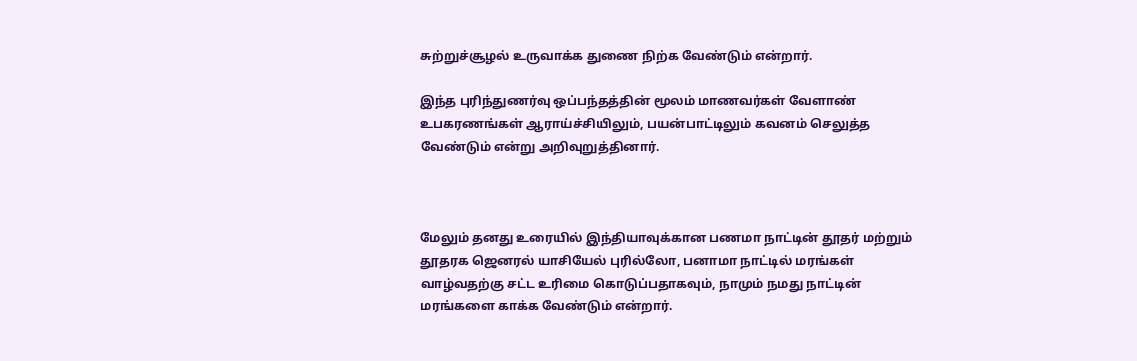சுற்றுச்சூழல் உருவாக்க துணை நிற்க வேண்டும் என்றார்.

இந்த புரிந்துணர்வு ஒப்பந்தத்தின் மூலம் மாணவர்கள் வேளாண் உபகரணங்கள் ஆராய்ச்சியிலும், பயன்பாட்டிலும் கவனம் செலுத்த வேண்டும் என்று அறிவுறுத்தினார்.



மேலும் தனது உரையில் இந்தியாவுக்கான பணமா நாட்டின் தூதர் மற்றும் தூதரக ஜெனரல் யாசியேல் புரில்லோ, பனாமா நாட்டில் மரங்கள் வாழ்வதற்கு சட்ட உரிமை கொடுப்பதாகவும், நாமும் நமது நாட்டின் மரங்களை காக்க வேண்டும் என்றார்.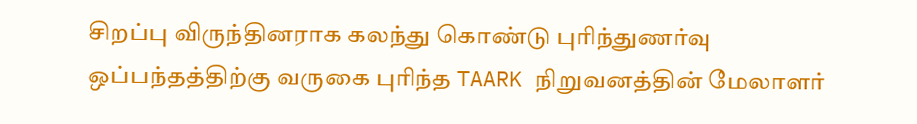சிறப்பு விருந்தினராக கலந்து கொண்டு புரிந்துணர்வு ஒப்பந்தத்திற்கு வருகை புரிந்த TAARK நிறுவனத்தின் மேலாளர்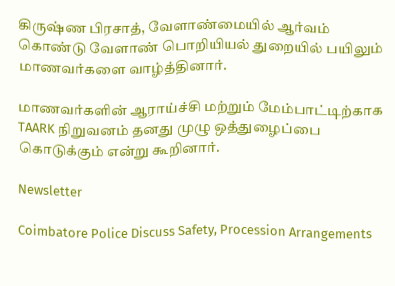கிருஷ்ண பிரசாத், வேளாண்மையில் ஆர்வம் கொண்டு வேளாண் பொறியியல் துறையில் பயிலும் மாணவர்களை வாழ்த்தினார்.

மாணவர்களின் ஆராய்ச்சி மற்றும் மேம்பாட்டிற்காக TAARK நிறுவனம் தனது முழு ஒத்துழைப்பை கொடுக்கும் என்று கூறினார்.

Newsletter

Coimbatore Police Discuss Safety, Procession Arrangements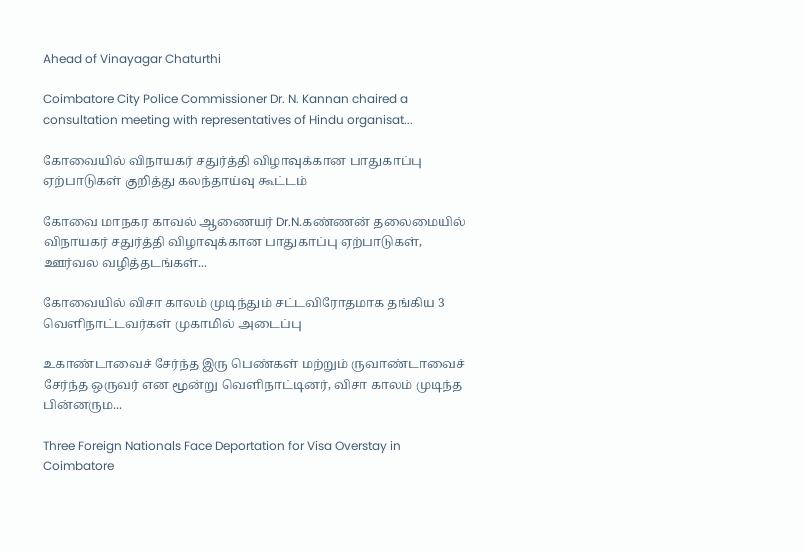Ahead of Vinayagar Chaturthi

Coimbatore City Police Commissioner Dr. N. Kannan chaired a consultation meeting with representatives of Hindu organisat...

கோவையில் விநாயகர் சதுர்த்தி விழாவுக்கான பாதுகாப்பு ஏற்பாடுகள் குறித்து கலந்தாய்வு கூட்டம்

கோவை மாநகர காவல் ஆணையர் Dr.N.கண்ணன் தலைமையில் விநாயகர் சதுர்த்தி விழாவுக்கான பாதுகாப்பு ஏற்பாடுகள், ஊர்வல வழித்தடங்கள்...

கோவையில் விசா காலம் முடிந்தும் சட்டவிரோதமாக தங்கிய 3 வெளிநாட்டவர்கள் முகாமில் அடைப்பு

உகாண்டாவைச் சேர்ந்த இரு பெண்கள் மற்றும் ருவாண்டாவைச் சேர்ந்த ஒருவர் என மூன்று வெளிநாட்டினர், விசா காலம் முடிந்த பின்னரும...

Three Foreign Nationals Face Deportation for Visa Overstay in Coimbatore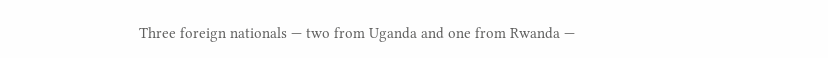Three foreign nationals — two from Uganda and one from Rwanda —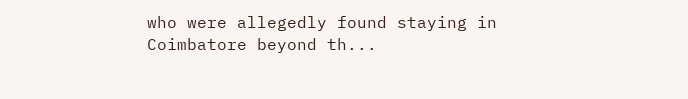who were allegedly found staying in Coimbatore beyond th...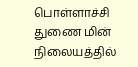பொள்ளாச்சி துணை மின் நிலையத்தில்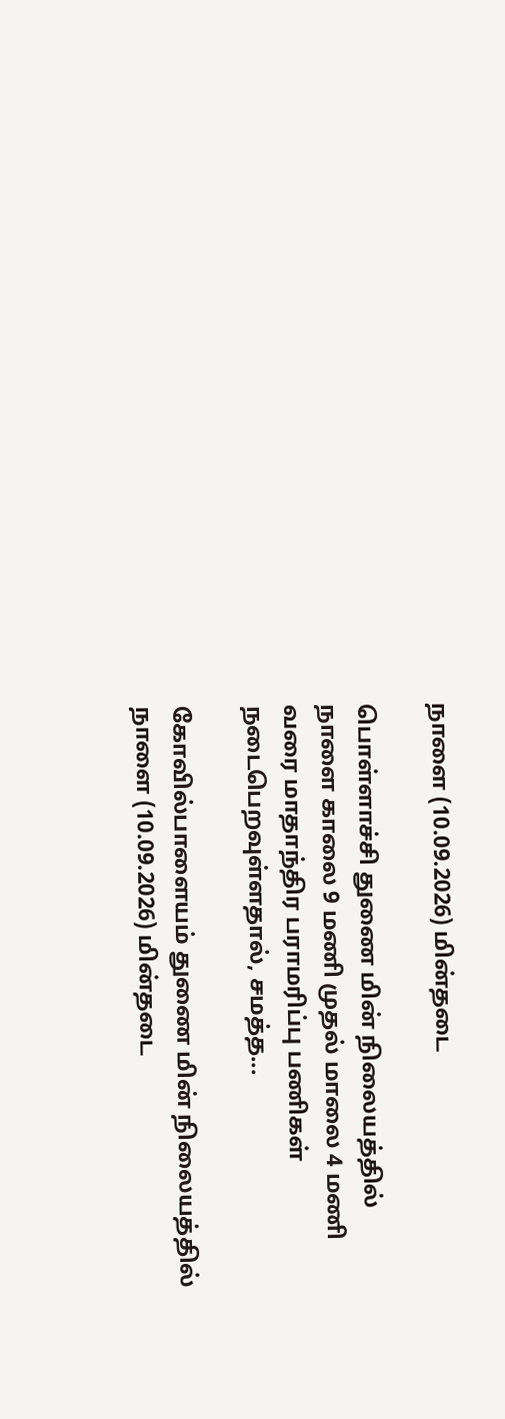நாளை (10.09.2026) மின்தடை

பொள்ளாச்சி துணை மின் நிலையத்தில் நாளை காலை 9 மணி முதல் மாலை 4 மணி வரை மாதாந்திர பராமரிப்பு பணிகள் நடைபெறவுள்ளதால், சமத்த...

கோவில்பாளையம் துணை மின் நிலையத்தில் நாளை (10.09.2026) மின்தடை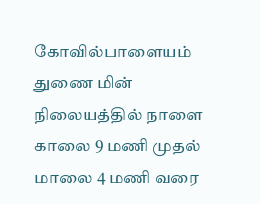கோவில்பாளையம் துணை மின் நிலையத்தில் நாளை காலை 9 மணி முதல் மாலை 4 மணி வரை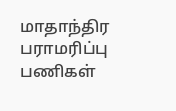மாதாந்திர பராமரிப்பு பணிகள்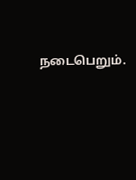நடைபெறும்.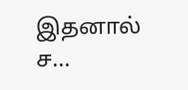இதனால் ச...